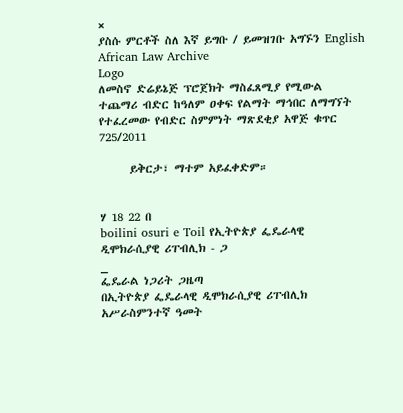×
ያስሱ ምርቶች ስለ እኛ ይግቡ / ይመዝገቡ አግኙን English
African Law Archive
Logo
ለመስኖ ድሬይኔጅ ፕሮጀክት ማስፈጸሚያ የሚውል ተጨማሪ ብድር ከዓለም ዐቀፍ የልማት ማኅበር ለማግኘት የተፈረመው የብድር ስምምነት ማጽደቂያ አዋጅ ቁጥር 725/2011

      ይቅርታ፣ ማተም አይፈቀድም።


ሃ 18 22 በ
boilini osuri e Toil የኢትዮጵያ ፌዴራላዊ ዲሞክራሲያዊ ሪፐብሊክ - ጋ
_
ፌዴራል ነጋሪት ጋዜጣ
በኢትዮጵያ ፌዴራላዊ ዲሞክራሲያዊ ሪፐብሊክ አሥራስምንተኛ ዓመት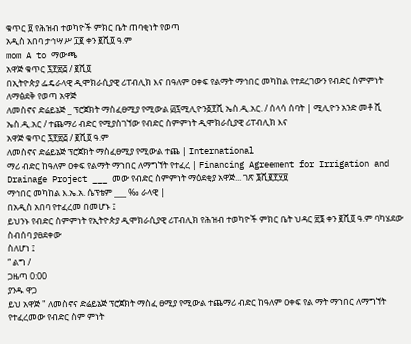ቁጥር ፱ የሕዝብ ተወካዮች ምክር ቤት ጠባቂነት የወጣ
አዲስ አበባ ታኅሣሥ ፲፪ ቀን ፪ሺ፬ ዓ.ም
mom A to ማውጫ
አዋጅ ቁጥር ፯፻፳፭ / ፪ሺ፬
በኢትዮጵያ ፌዴራላዊ ዲሞክራሲያዊ ሪፐብሊክ እና በዓለም ዐቀፍ የልማት ማኅበር መካከል የተደረገውን የብድር ስምምነት ለማፅደቅ የወጣ አዋጅ
ለመስኖና ድሬይኔጅ _ ፕሮጀክት ማስፈፀሚያ የሚውል ፴፯ሚሊዮን፩፻ሺ ኤስ.ዲ.አር. / ሰላሳ ሰባት | ሚሊዮን አንድ መቶ ሺ ኤስ.ዲ.አር / ተጨማሪ ብድር የሚያስገኘው የብድር ስምምነት ዲሞክራሲያዊ ሪፐብሊክ እና
አዋጅ ቁጥር ፯፻፳፭ / ፪ሺ፬ ዓ.ም
ለመስኖና ድሬይኔጅ ፕሮጀክት ማስፈፀሚያ የሚውል ተጨ | International
ማሪ ብድር ከዓለም ዐቀፍ የልማት ማኀበር ለማግኘት የተፈረ | Financing Agreement for Irrigation and Drainage Project ___ መው የብድር ስምምነት ማዕደቂያ አዋጅ... ገጽ ፮ሺ፪፻፶፱
ማኅበር መካከል እ.ኤ.አ. ሴፕቴም ___ ‰ ራላዊ |
በአዲስ አበባ የተፈረመ በመሆኑ ፤
ይህንኑ የብድር ስምምነት የኢትዮጵያ ዲሞክራሲያዊ ሪፐብሊክ የሕዝብ ተወካዮች ምክር ቤት ህዳር ፳፮ ቀን ፪ሺ፬ ዓ.ም ባካሄደው ስብሰባ ያፀደቀው
ስለሆነ ፤
“ ልግ /
ጋዜጣ 0:00
ያንዱ ዋጋ
ይህ አዋጅ " ለመስኖና ድሬይኔጅ ፕሮጀክት ማስፈ ፀሚያ የሚውል ተጨማሪ ብድር ከዓለም ዐቀፍ የል ማት ማኀበር ለማግኘት የተፈረመው የብድር ስም ምነት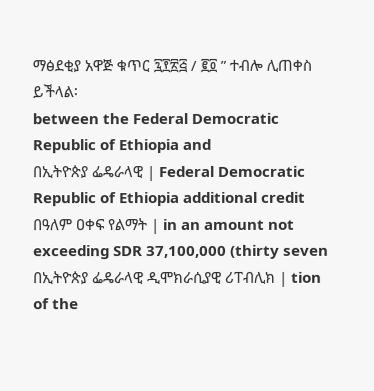ማፅደቂያ አዋጅ ቁጥር ፯፻፳፭ / ፪፬ ” ተብሎ ሊጠቀስ ይችላል፡
between the Federal Democratic Republic of Ethiopia and
በኢትዮጵያ ፌዴራላዊ | Federal Democratic Republic of Ethiopia additional credit በዓለም ዐቀፍ የልማት | in an amount not exceeding SDR 37,100,000 (thirty seven
በኢትዮጵያ ፌዴራላዊ ዲሞክራሲያዊ ሪፐብሊክ | tion of the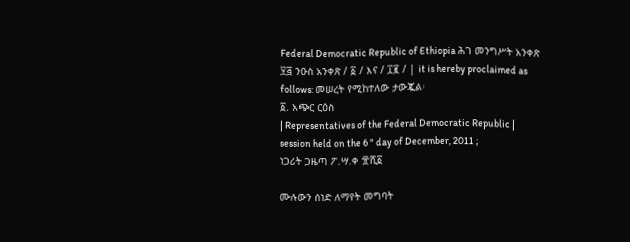Federal Democratic Republic of Ethiopia ሕገ መንግሥት አንቀጽ ፶፭ ንዑስ አንቀጽ / ፩ / እና / ፲፪ / | it is hereby proclaimed as follows: መሠረት የሚከተለው ታውጇል፡
፩. አጭር ርዕስ
| Representatives of the Federal Democratic Republic | session held on the 6 " day of December, 2011 ;
ነጋሪት ጋዜጣ ፖ.ሣ.ቀ ፹ሺ፩

ሙሉውን ሰነድ ለማየት መግባት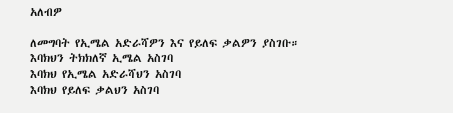አለብዎ

ለመግባት የኢሜል አድራሻዎን እና የይለፍ ቃልዎን ያስገቡ።
እባክህን ትክክለኛ ኢሜል አስገባ
እባክህ የኢሜል አድራሻህን አስገባ
እባክህ የይለፍ ቃልህን አስገባ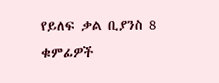የይለፍ ቃል ቢያንስ 8 ቁምፊዎች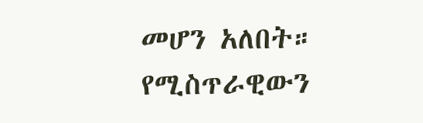መሆን አለበት።
የሚስጥራዊውን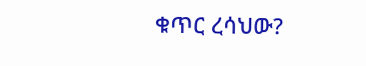ቁጥር ረሳህው?